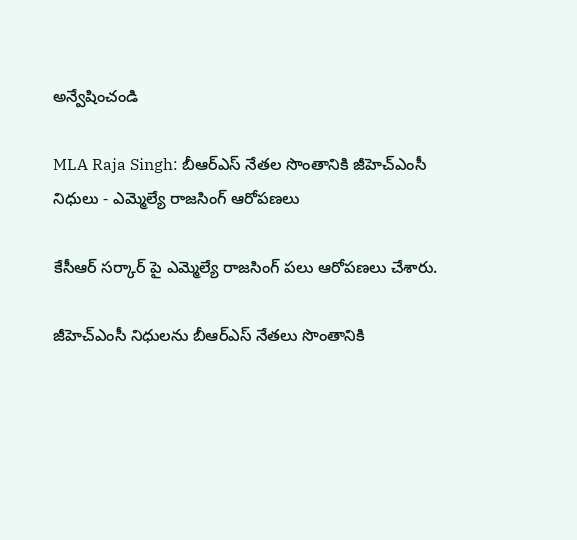అన్వేషించండి

MLA Raja Singh: బీఆర్ఎస్ నేతల సొంతానికి జీహెచ్ఎంసీ నిధులు - ఎమ్మెల్యే రాజసింగ్ ఆరోపణలు

కేసీఆర్ సర్కార్ పై ఎమ్మెల్యే రాజసింగ్ పలు ఆరోపణలు చేశారు.

జీహెచ్ఎంసీ నిధులను బీఆర్ఎస్ నేతలు సొంతానికి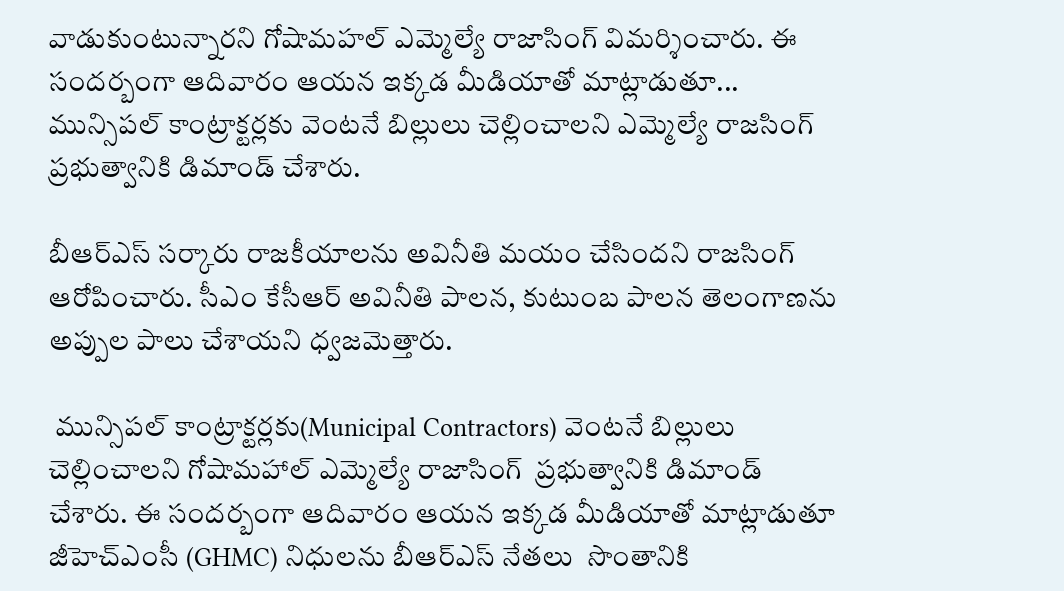వాడుకుంటున్నారని గోషామహల్ ఎమ్మెల్యే రాజాసింగ్ విమర్శించారు. ఈ సందర్బంగా ఆదివారం ఆయన ఇక్కడ మీడియాతో మాట్లాడుతూ... మున్సిపల్ కాంట్రాక్టర్లకు వెంటనే బిల్లులు చెల్లించాలని ఎమ్మెల్యే రాజసింగ్ ప్రభుత్వానికి డిమాండ్ చేశారు.

బీఆర్ఎస్ సర్కారు రాజకీయాలను అవినీతి మయం చేసిందని రాజసింగ్ ఆరోపించారు. సీఎం కేసీఆర్ అవినీతి పాలన, కుటుంబ పాలన తెలంగాణను అప్పుల పాలు చేశాయని ధ్వజమెత్తారు.

 మున్సిపల్ కాంట్రాక్టర్లకు(Municipal Contractors) వెంటనే బిల్లులు  చెల్లించాలని గోషామహాల్ ఎమ్మెల్యే రాజాసింగ్  ప్రభుత్వానికి డిమాండ్ చేశారు. ఈ సందర్బంగా ఆదివారం ఆయన ఇక్కడ మీడియాతో మాట్లాడుతూ జీహెచ్ఎంసీ (GHMC) నిధులను బీఆర్ఎస్ నేతలు  సొంతానికి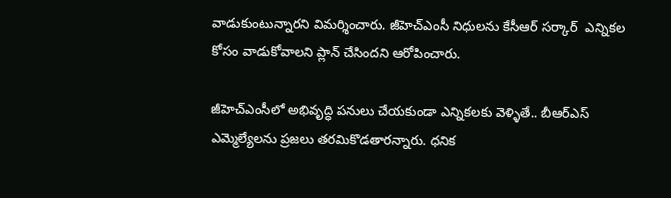వాడుకుంటున్నారని విమర్శించారు. జీహెచ్ఎంసీ నిధులను కేసీఆర్ సర్కార్  ఎన్నికల‌‌ కోసం వాడుకోవాలని ప్లాన్ చేసిందని ఆరోపించారు.

జీహెచ్ఎంసీలో అభివృద్ధి పనులు చేయకుండా ఎన్నికలకు వెళ్ళితే.. బీఆర్ఎస్ ఎమ్మెల్యేలను ప్రజలు తరమికొడతారన్నారు. ధనిక‌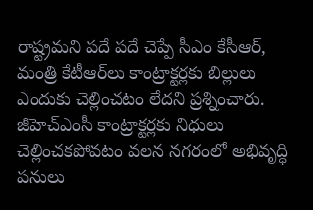రాష్ట్రమని పదే పదే చెప్పే సీఎం కేసీఆర్, మంత్రి కేటీఆర్‌లు కాంట్రాక్టర్లకు బిల్లులు ఎందుకు చెల్లించటం‌ లేదని ప్రశ్నించారు. జీహెచ్ఎంసీ కాంట్రాక్టర్లకు నిధులు చెల్లించకపోవటం వలన నగరంలో అభివృద్ధి పనులు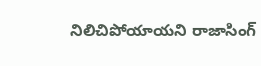నిలిచిపోయాయని రాజాసింగ్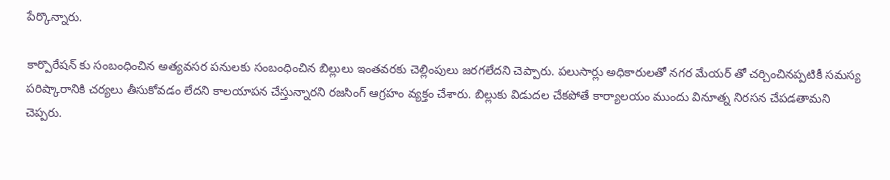పేర్కొన్నారు.

కార్పొరేషన్ కు సంబంధించిన అత్యవసర పనులకు సంబంధించిన బిల్లులు ఇంతవరకు చెల్లింపులు జరగలేదని చెప్పారు. పలుసార్లు అధికారులతో నగర మేయర్ తో చర్చించినప్పటికీ సమస్య పరిష్కారానికి చర్యలు తీసుకోవడం లేదని కాలయాపన చేస్తున్నారని రజసింగ్ ఆగ్రహం వ్యక్తం చేశారు. బిల్లుకు విడుదల చేకపోతే కార్యాలయం ముందు వినూత్న నిరసన చేపడతామని చెప్పరు.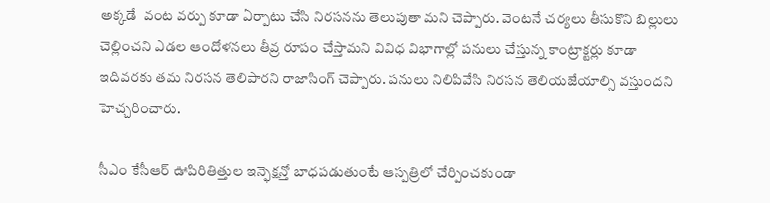అక్కడే  వంట వర్పు కూడా ఏర్పాటు చేసి నిరసనను తెలుపుతా మని చెప్పారు. వెంటనే చర్యలు తీసుకొని బిల్లులు చెల్లించని ఎడల ఆందోళనలు తీవ్ర రూపం చేస్తామని వివిధ విభాగాల్లో పనులు చేస్తున్న కాంట్రాక్టర్లు కూడా ఇదివరకు తమ నిరసన తెలిపారని రాజాసింగ్ చెప్పారు. పనులు నిలిపివేసి నిరసన తెలియజేయాల్సి వస్తుందని హెచ్చరించారు.

సీఎం కేసీఆర్ ఊపిరితిత్తుల ఇన్ఫెక్షన్తో బాధపడుతుంటే ఆస్పత్రిలో చేర్పించకుండా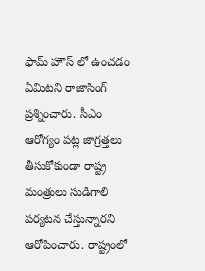ఫామ్ హౌస్ లో ఉంచడం ఏమిటని రాజాసింగ్ ప్రశ్నించారు. సీఎం ఆరోగ్యం పట్ల జాగ్రత్తలు తీసుకోకుండా రాష్ట్ర మంత్రులు సుడిగాలి పర్యటన చేస్తున్నారని ఆరోపించారు. రాష్ట్రంలో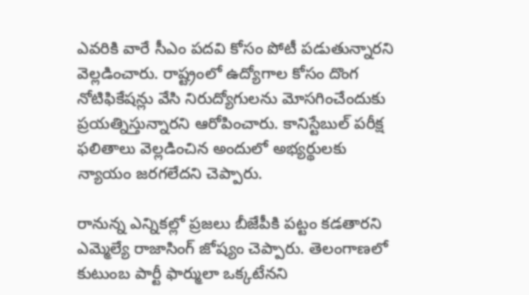ఎవరికి వారే సీఎం పదవి కోసం పోటీ పడుతున్నారని వెల్లడించారు. రాష్ట్రంలో ఉద్యోగాల కోసం దొంగ నోటిఫికేషన్లు వేసి నిరుద్యోగులను మోసగించేందుకు ప్రయత్నిస్తున్నారని ఆరోపించారు. కానిస్టేబుల్ పరీక్ష ఫలితాలు వెల్లడించిన అందులో అభ్యర్థులకు న్యాయం జరగలేదని చెప్పారు.

రానున్న ఎన్నికల్లో ప్రజలు బీజేపీకి పట్టం కడతారని ఎమ్మెల్యే రాజాసింగ్ జోష్యం చెప్పారు. తెలంగాణలో కుటుంబ పార్టీ ఫార్ములా ఒక్కటేనని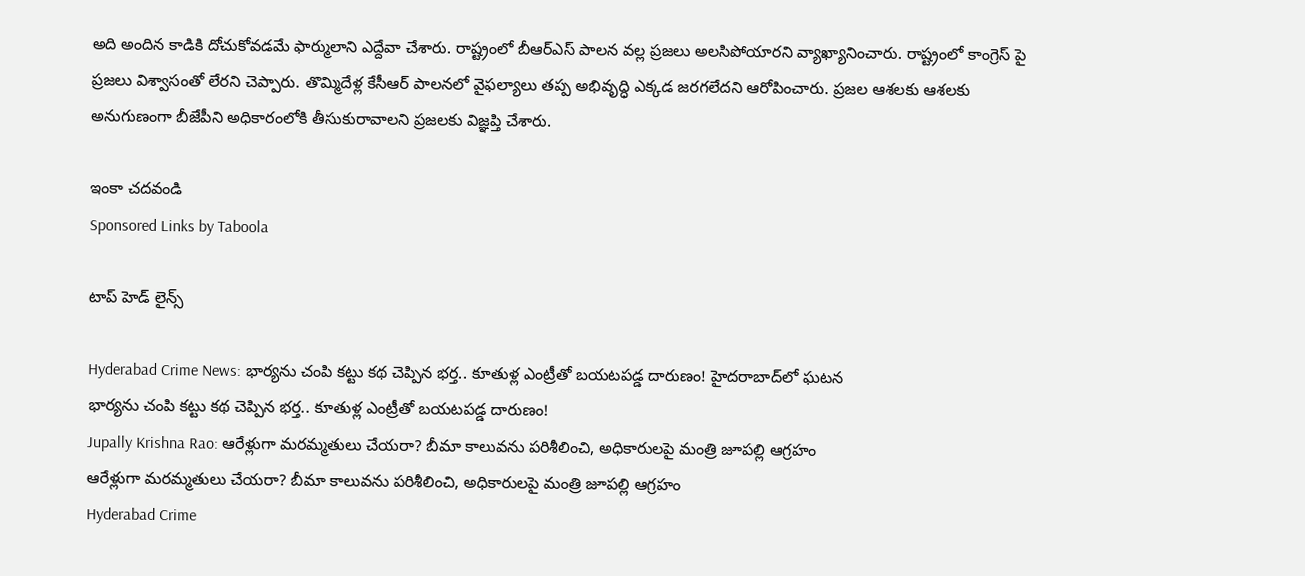అది అందిన కాడికి దోచుకోవడమే ఫార్ములాని ఎద్దేవా చేశారు. రాష్ట్రంలో బీఆర్ఎస్ పాలన వల్ల ప్రజలు అలసిపోయారని వ్యాఖ్యానించారు. రాష్ట్రంలో కాంగ్రెస్ పై ప్రజలు విశ్వాసంతో లేరని చెప్పారు. తొమ్మిదేళ్ల కేసీఆర్ పాలనలో వైఫల్యాలు తప్ప అభివృద్ధి ఎక్కడ జరగలేదని ఆరోపించారు. ప్రజల ఆశలకు ఆశలకు అనుగుణంగా బీజేపీని అధికారంలోకి తీసుకురావాలని ప్రజలకు విజ్ఞప్తి చేశారు.

ఇంకా చదవండి
Sponsored Links by Taboola

టాప్ హెడ్ లైన్స్

Hyderabad Crime News: భార్యను చంపి కట్టు కథ చెప్పిన భర్త.. కూతుళ్ల ఎంట్రీతో బయటపడ్డ దారుణం! హైదరాబాద్‌లో ఘటన
భార్యను చంపి కట్టు కథ చెప్పిన భర్త.. కూతుళ్ల ఎంట్రీతో బయటపడ్డ దారుణం!
Jupally Krishna Rao: ఆరేళ్లుగా మరమ్మతులు చేయరా? బీమా కాలువను పరిశీలించి, అధికారులపై మంత్రి జూపల్లి ఆగ్రహం
ఆరేళ్లుగా మరమ్మతులు చేయరా? బీమా కాలువను పరిశీలించి, అధికారులపై మంత్రి జూపల్లి ఆగ్రహం
Hyderabad Crime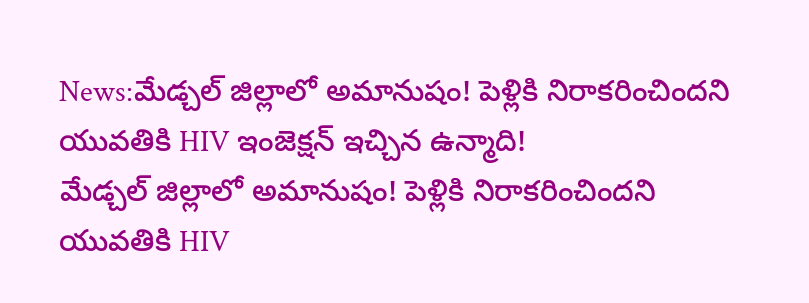News:మేడ్చల్‌ జిల్లాలో అమానుషం! పెళ్లికి నిరాకరించిందని యువతికి HIV ఇంజెక్షన్ ఇచ్చిన ఉన్మాది!
మేడ్చల్‌ జిల్లాలో అమానుషం! పెళ్లికి నిరాకరించిందని యువతికి HIV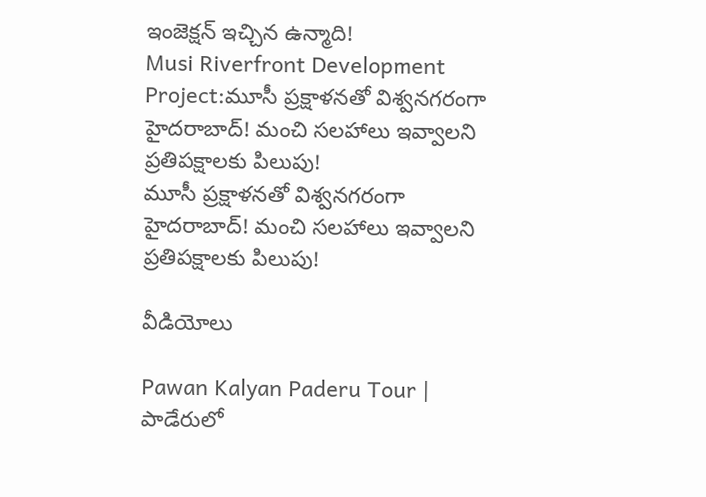ఇంజెక్షన్ ఇచ్చిన ఉన్మాది!
Musi Riverfront Development Project:మూసీ ప్రక్షాళనతో విశ్వనగరంగా హైదరాబాద్‌! మంచి సలహాలు ఇవ్వాలని ప్రతిపక్షాలకు పిలుపు!
మూసీ ప్రక్షాళనతో విశ్వనగరంగా హైదరాబాద్‌! మంచి సలహాలు ఇవ్వాలని ప్రతిపక్షాలకు పిలుపు!

వీడియోలు

Pawan Kalyan Paderu Tour | పాడేరులో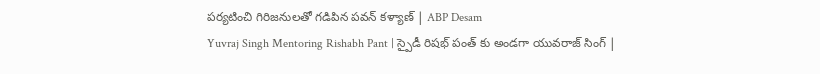పర్యటించి గిరిజనులతో గడిపిన పవన్ కళ్యాణ్ | ABP Desam
Yuvraj Singh Mentoring Rishabh Pant | స్పైడీ రిషభ్ పంత్ కు అండగా యువరాజ్ సింగ్ |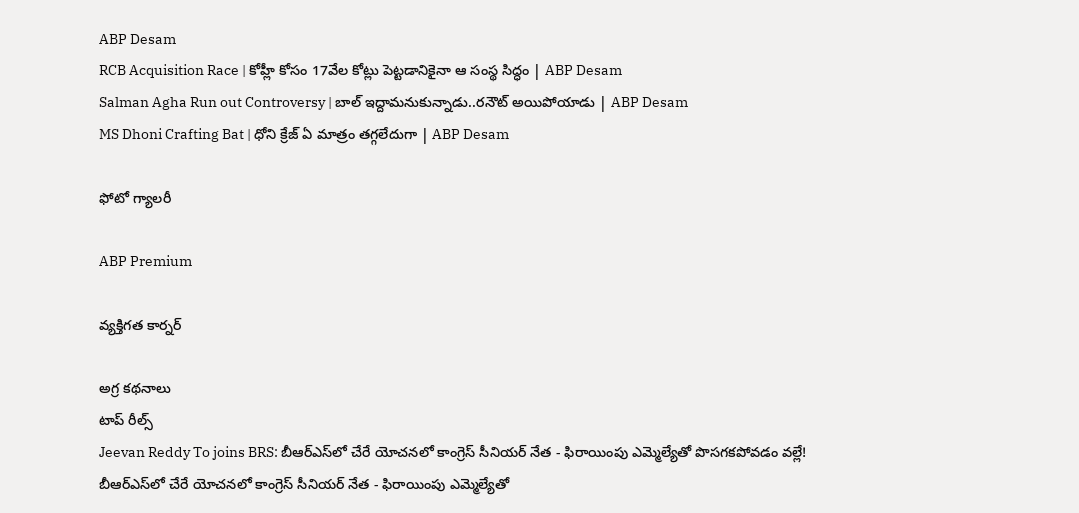ABP Desam
RCB Acquisition Race | కోహ్లీ కోసం 17వేల కోట్లు పెట్టడానికైనా ఆ సంస్థ సిద్ధం | ABP Desam
Salman Agha Run out Controversy | బాల్ ఇద్దామనుకున్నాడు..రనౌట్ అయిపోయాడు | ABP Desam
MS Dhoni Crafting Bat | ధోని క్రేజ్ ఏ మాత్రం తగ్గలేదుగా | ABP Desam

ఫోటో గ్యాలరీ

ABP Premium

వ్యక్తిగత కార్నర్

అగ్ర కథనాలు
టాప్ రీల్స్
Jeevan Reddy To joins BRS: బీఆర్ఎస్‌లో చేరే యోచనలో కాంగ్రెస్ సీనియర్ నేత - ఫిరాయింపు ఎమ్మెల్యేతో పొసగకపోవడం వల్లే!
బీఆర్ఎస్‌లో చేరే యోచనలో కాంగ్రెస్ సీనియర్ నేత - ఫిరాయింపు ఎమ్మెల్యేతో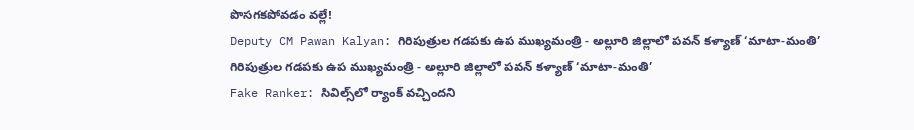పొసగకపోవడం వల్లే!
Deputy CM Pawan Kalyan: గిరిపుత్రుల గడపకు ఉప ముఖ్యమంత్రి - అల్లూరి జిల్లాలో పవన్ కళ్యాణ్ ‘మాటా-మంతి’
గిరిపుత్రుల గడపకు ఉప ముఖ్యమంత్రి - అల్లూరి జిల్లాలో పవన్ కళ్యాణ్ ‘మాటా-మంతి’
Fake Ranker: సివిల్స్‌లో ర్యాంక్ వచ్చిందని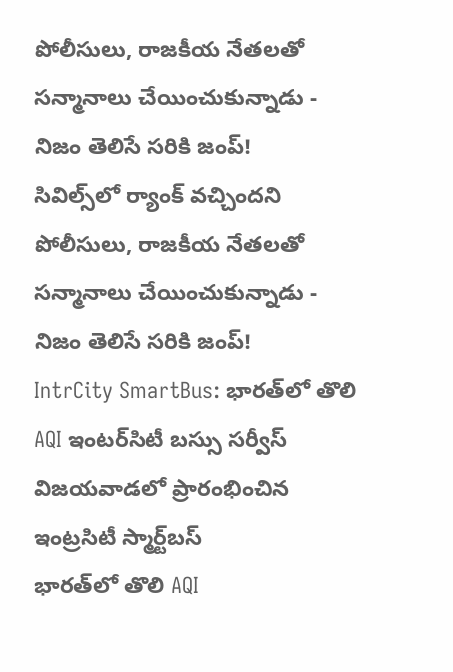పోలీసులు, రాజకీయ నేతలతో సన్మానాలు చేయించుకున్నాడు - నిజం తెలిసే సరికి జంప్!
సివిల్స్‌లో ర్యాంక్ వచ్చిందని పోలీసులు, రాజకీయ నేతలతో సన్మానాలు చేయించుకున్నాడు - నిజం తెలిసే సరికి జంప్!
IntrCity SmartBus: భారత్‌లో తొలి AQI ఇంటర్‌సిటీ బస్సు సర్వీస్ విజయవాడలో ప్రారంభించిన ఇంట్రసిటీ స్మార్ట్‌బస్
భారత్‌లో తొలి AQI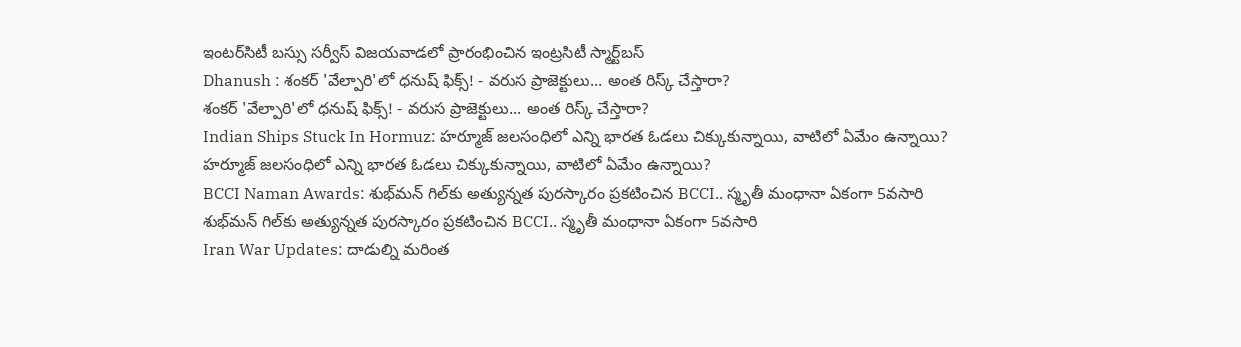ఇంటర్‌సిటీ బస్సు సర్వీస్ విజయవాడలో ప్రారంభించిన ఇంట్రసిటీ స్మార్ట్‌బస్
Dhanush : శంకర్ 'వేల్పారి'లో ధనుష్ ఫిక్స్! - వరుస ప్రాజెక్టులు... అంత రిస్క్ చేస్తారా?
శంకర్ 'వేల్పారి'లో ధనుష్ ఫిక్స్! - వరుస ప్రాజెక్టులు... అంత రిస్క్ చేస్తారా?
Indian Ships Stuck In Hormuz: హర్మూజ్ జలసంధిలో ఎన్ని భారత ఓడలు చిక్కుకున్నాయి, వాటిలో ఏమేం ఉన్నాయి?
హర్మూజ్ జలసంధిలో ఎన్ని భారత ఓడలు చిక్కుకున్నాయి, వాటిలో ఏమేం ఉన్నాయి?
BCCI Naman Awards: శుభ్‌మన్ గిల్‌కు అత్యున్నత పురస్కారం ప్రకటించిన BCCI.. స్మృతీ మంధానా ఏకంగా 5వసారి
శుభ్‌మన్ గిల్‌కు అత్యున్నత పురస్కారం ప్రకటించిన BCCI.. స్మృతీ మంధానా ఏకంగా 5వసారి
Iran War Updates: దాడుల్ని మరింత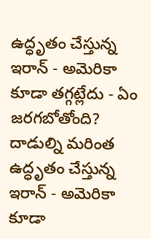ఉద్ధృతం చేస్తున్న ఇరాన్ - అమెరికా కూడా తగ్గట్లేదు - ఏం జరగబోతోంది?
దాడుల్ని మరింత ఉద్ధృతం చేస్తున్న ఇరాన్ - అమెరికా కూడా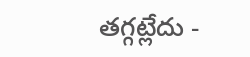తగ్గట్లేదు -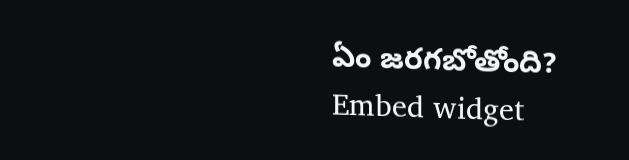ఏం జరగబోతోంది?
Embed widget